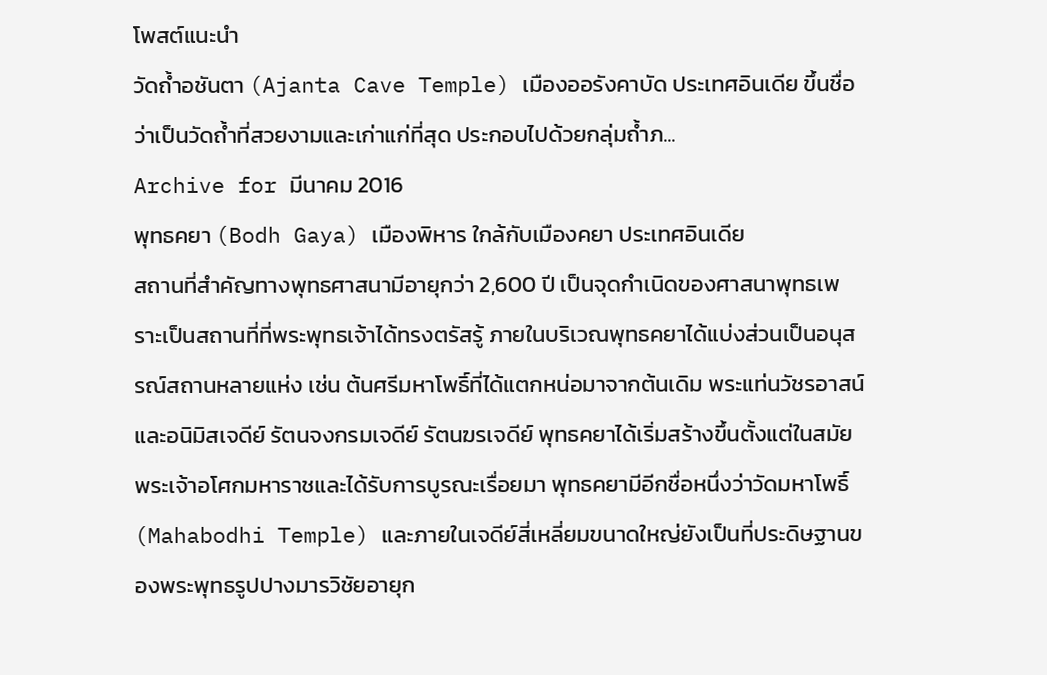โพสต์แนะนำ
วัดถ้ำอชันตา (Ajanta Cave Temple) เมืองออรังคาบัด ประเทศอินเดีย ขึ้นชื่อว่าเป็นวัดถ้ำที่สวยงามและเก่าแก่ที่สุด ประกอบไปด้วยกลุ่มถ้ำภ...
Archive for มีนาคม 2016
พุทธคยา (Bodh Gaya) เมืองพิหาร ใกล้กับเมืองคยา ประเทศอินเดีย
สถานที่สำคัญทางพุทธศาสนามีอายุกว่า 2,600 ปี เป็นจุดกำเนิดของศาสนาพุทธเพราะเป็นสถานที่ที่พระพุทธเจ้าได้ทรงตรัสรู้ ภายในบริเวณพุทธคยาได้แบ่งส่วนเป็นอนุสรณ์สถานหลายแห่ง เช่น ต้นศรีมหาโพธิ์ที่ได้แตกหน่อมาจากต้นเดิม พระแท่นวัชรอาสน์ และอนิมิสเจดีย์ รัตนจงกรมเจดีย์ รัตนฆรเจดีย์ พุทธคยาได้เริ่มสร้างขึ้นตั้งแต่ในสมัยพระเจ้าอโศกมหาราชและได้รับการบูรณะเรื่อยมา พุทธคยามีอีกชื่อหนึ่งว่าวัดมหาโพธิ์ (Mahabodhi Temple) และภายในเจดีย์สี่เหลี่ยมขนาดใหญ่ยังเป็นที่ประดิษฐานของพระพุทธรูปปางมารวิชัยอายุก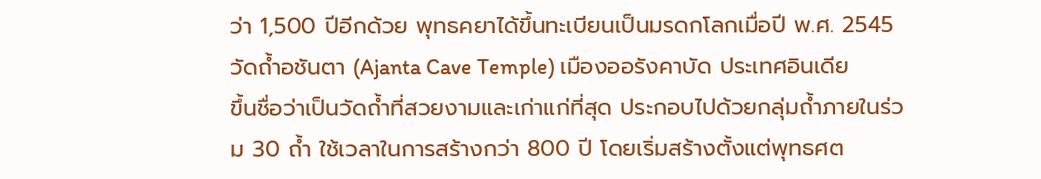ว่า 1,500 ปีอีกด้วย พุทธคยาได้ขึ้นทะเบียนเป็นมรดกโลกเมื่อปี พ.ศ. 2545
วัดถ้ำอชันตา (Ajanta Cave Temple) เมืองออรังคาบัด ประเทศอินเดีย
ขึ้นชื่อว่าเป็นวัดถ้ำที่สวยงามและเก่าแก่ที่สุด ประกอบไปด้วยกลุ่มถ้ำภายในร่วม 30 ถ้ำ ใช้เวลาในการสร้างกว่า 800 ปี โดยเริ่มสร้างตั้งแต่พุทธศต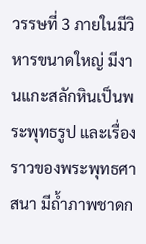วรรษที่ 3 ภายในมีวิหารขนาดใหญ่ มีงานแกะสลักหินเป็นพระพุทธรูป และเรื่องราวของพระพุทธศาสนา มีถ้ำภาพชาดก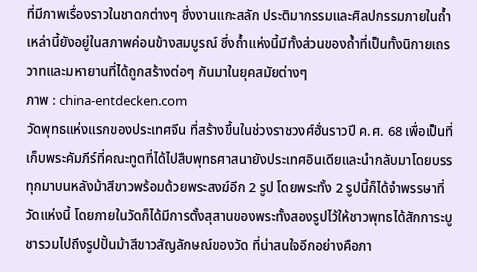ที่มีภาพเรื่องราวในชาดกต่างๆ ซึ่งงานแกะสลัก ประติมากรรมและศิลปกรรมภายในถ้ำเหล่านี้ยังอยู่ในสภาพค่อนข้างสมบูรณ์ ซึ่งถ้ำแห่งนี้มีทั้งส่วนของถ้ำที่เป็นทั้งนิกายเถรวาทและมหายานที่ได้ถูกสร้างต่อๆ กันมาในยุคสมัยต่างๆ
ภาพ : china-entdecken.com
วัดพุทธแห่งแรกของประเทศจีน ที่สร้างขึ้นในช่วงราชวงศ์ฮั่นราวปี ค.ศ. 68 เพื่อเป็นที่เก็บพระคัมภีร์ที่คณะทูตที่ได้ไปสืบพุทธศาสนายังประเทศอินเดียและนำกลับมาโดยบรรทุกมาบนหลังม้าสีขาวพร้อมด้วยพระสงฆ์อีก 2 รูป โดยพระทั้ง 2 รูปนี้ก็ได้จำพรรษาที่วัดแห่งนี้ โดยภายในวัดก็ได้มีการตั้งสุสานของพระทั้งสองรูปไว้ให้ชาวพุทธได้สักการะบูชารวมไปถึงรูปปั้นม้าสีขาวสัญลักษณ์ของวัด ที่น่าสนใจอีกอย่างคือภา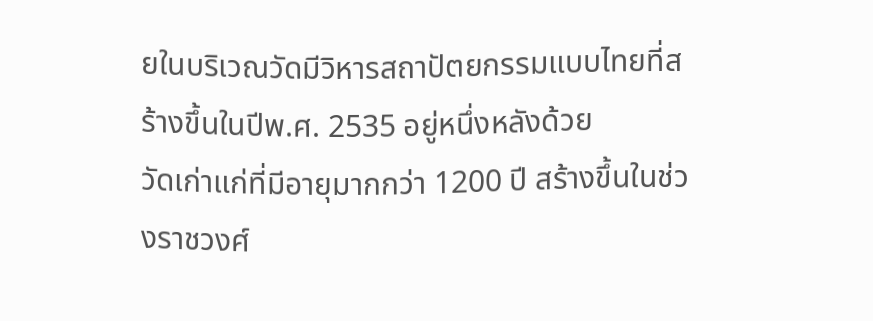ยในบริเวณวัดมีวิหารสถาปัตยกรรมแบบไทยที่สร้างขึ้นในปีพ.ศ. 2535 อยู่หนึ่งหลังด้วย
วัดเก่าแก่ที่มีอายุมากกว่า 1200 ปี สร้างขึ้นในช่วงราชวงศ์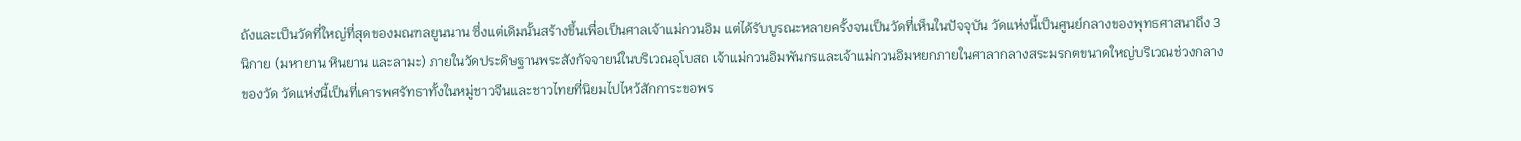ถังและเป็นวัดที่ใหญ่ที่สุดของมณฑลยูนนาน ซึ่งแต่เดิมนั้นสร้างขึ้นเพื่อเป็นศาลเจ้าแม่กวนอิม แต่ได้รับบูรณะหลายครั้งจนเป็นวัดที่เห็นในปัจจุบัน วัดแห่งนี้เป็นศูนย์กลางของพุทธศาสนาถึง 3 นิกาย (มหายาน หินยาน และลามะ) ภายในวัดประดิษฐานพระสังกัจจายน์ในบริเวณอุโบสถ เจ้าแม่กวนอิมพันกรและเจ้าแม่กวนอิมหยกภายในศาลากลางสระมรกตขนาดใหญ่บริเวณช่วงกลางของวัด วัดแห่งนี้เป็นที่เคารพศรัทธาทั้งในหมู่ชาวจีนและชาวไทยที่นิยมไปไหว้สักการะขอพร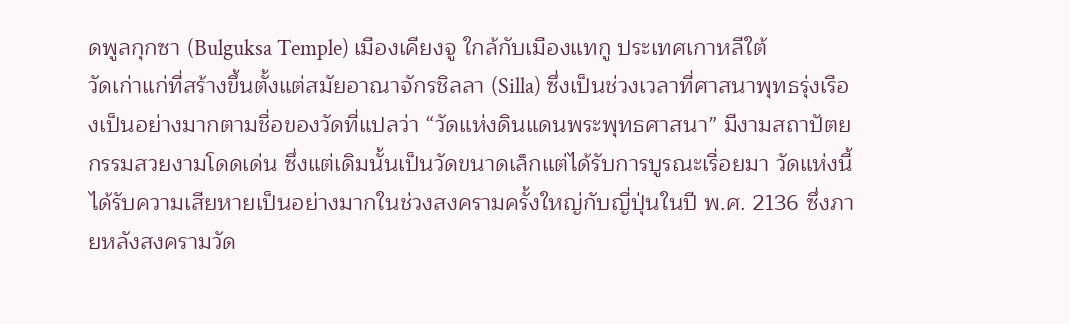ดพูลกุกซา (Bulguksa Temple) เมืองเคียงจู ใกล้กับเมืองแทกู ประเทศเกาหลีใต้
วัดเก่าแก่ที่สร้างขึ้นตั้งแต่สมัยอาณาจักรชิลลา (Silla) ซึ่งเป็นช่วงเวลาที่ศาสนาพุทธรุ่งเรืองเป็นอย่างมากตามชื่อของวัดที่แปลว่า “วัดแห่งดินแดนพระพุทธศาสนา” มีงามสถาปัตยกรรมสวยงามโดดเด่น ซึ่งแต่เดิมนั้นเป็นวัดขนาดเล็กแต่ได้รับการบูรณะเรื่อยมา วัดแห่งนี้ได้รับความเสียหายเป็นอย่างมากในช่วงสงครามครั้งใหญ่กับญี่ปุ่นในปี พ.ศ. 2136 ซึ่งภายหลังสงครามวัด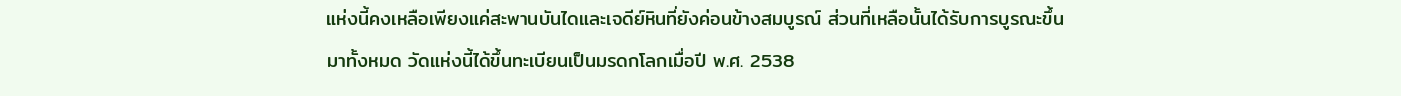แห่งนี้คงเหลือเพียงแค่สะพานบันไดและเจดีย์หินที่ยังค่อนข้างสมบูรณ์ ส่วนที่เหลือนั้นได้รับการบูรณะขึ้นมาทั้งหมด วัดแห่งนี้ได้ขึ้นทะเบียนเป็นมรดกโลกเมื่อปี พ.ศ. 2538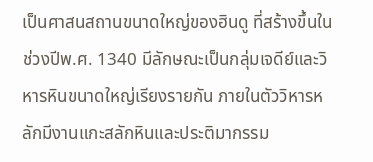เป็นศาสนสถานขนาดใหญ่ของฮินดู ที่สร้างขึ้นในช่วงปีพ.ศ. 1340 มีลักษณะเป็นกลุ่มเจดีย์และวิหารหินขนาดใหญ่เรียงรายกัน ภายในตัววิหารหลักมีงานแกะสลักหินและประติมากรรม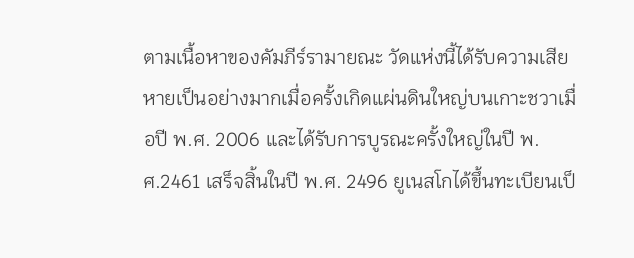ตามเนื้อหาของคัมภีร์รามายณะ วัดแห่งนี้ได้รับความเสียหายเป็นอย่างมากเมื่อครั้งเกิดแผ่นดินใหญ่บนเกาะชวาเมื่อปี พ.ศ. 2006 และได้รับการบูรณะครั้งใหญ่ในปี พ.ศ.2461 เสร็จสิ้นในปี พ.ศ. 2496 ยูเนสโกได้ขึ้นทะเบียนเป็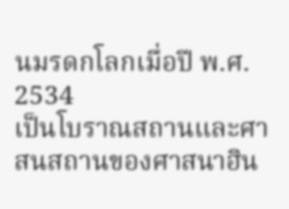นมรดกโลกเมื่อปี พ.ศ. 2534
เป็นโบราณสถานและศาสนสถานของศาสนาฮิน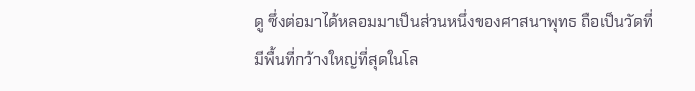ดู ซึ่งต่อมาได้หลอมมาเป็นส่วนหนึ่งของศาสนาพุทธ ถือเป็นวัดที่มีพื้นที่กว้างใหญ่ที่สุดในโล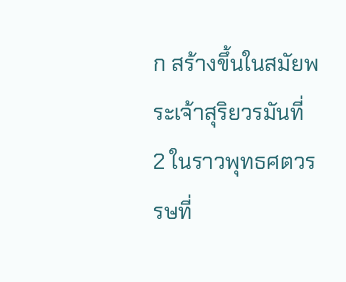ก สร้างขึ้นในสมัยพระเจ้าสุริยวรมันที่ 2 ในราวพุทธศตวรรษที่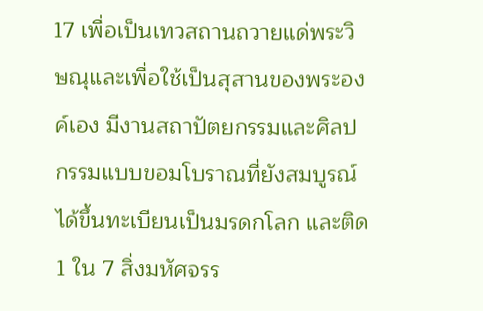17 เพื่อเป็นเทวสถานถวายแด่พระวิษณุและเพื่อใช้เป็นสุสานของพระองค์เอง มีงานสถาปัตยกรรมและศิลปกรรมแบบขอมโบราณที่ยังสมบูรณ์ ได้ขึ้นทะเบียนเป็นมรดกโลก และติด 1 ใน 7 สิ่งมหัศจรร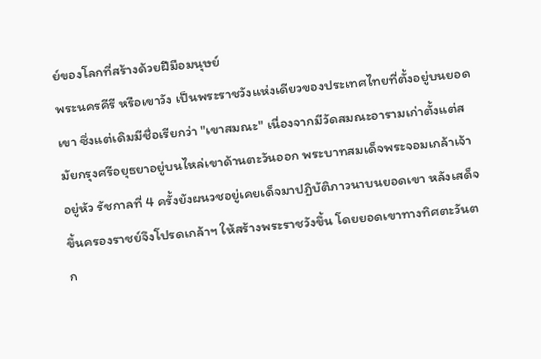ย์ของโลกที่สร้างด้วยฝีมือมนุษย์
พระนครคีรี หรือเขาวัง เป็นพระราชวังแห่งเดียวของประเทศไทยที่ตั้งอยู่บนยอดเขา ซึ่งแต่เดิมมีชื่อเรียกว่า "เขาสมณะ" เนื่องจากมีวัดสมณะอารามเก่าตั้งแต่สมัยกรุงศรีอยุธยาอยู่บนไหล่เขาด้านตะวันออก พระบาทสมเด็จพระจอมเกล้าเจ้าอยู่หัว รัชกาลที่ 4 ครั้งยังผนวชอยู่เคยเด็จมาปฏิบัติภาวนาบนยอดเขา หลังเสด็จขึ้นครองราชย์จึงโปรดเกล้าฯ ให้สร้างพระราชวังขึ้น โดยยอดเขาทางทิศตะวันตก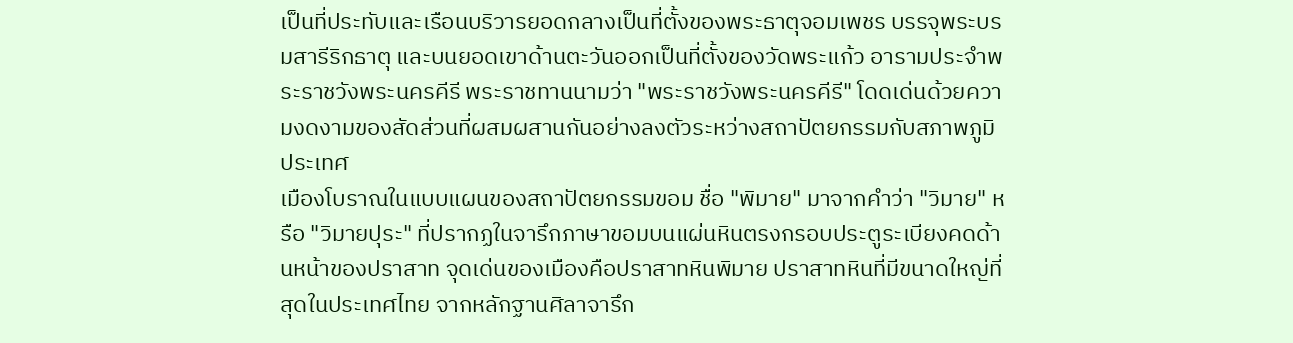เป็นที่ประทับและเรือนบริวารยอดกลางเป็นที่ตั้งของพระธาตุจอมเพชร บรรจุพระบรมสารีริกธาตุ และบนยอดเขาด้านตะวันออกเป็นที่ตั้งของวัดพระแก้ว อารามประจำพระราชวังพระนครคีรี พระราชทานนามว่า "พระราชวังพระนครคีรี" โดดเด่นด้วยความงดงามของสัดส่วนที่ผสมผสานกันอย่างลงตัวระหว่างสถาปัตยกรรมกับสภาพภูมิประเทศ
เมืองโบราณในแบบแผนของสถาปัตยกรรมขอม ชื่อ "พิมาย" มาจากคำว่า "วิมาย" หรือ "วิมายปุระ" ที่ปรากฏในจารึกภาษาขอมบนแผ่นหินตรงกรอบประตูระเบียงคดด้านหน้าของปราสาท จุดเด่นของเมืองคือปราสาทหินพิมาย ปราสาทหินที่มีขนาดใหญ่ที่สุดในประเทศไทย จากหลักฐานศิลาจารึก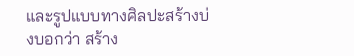และรูปแบบทางศิลปะสร้างบ่งบอกว่า สร้าง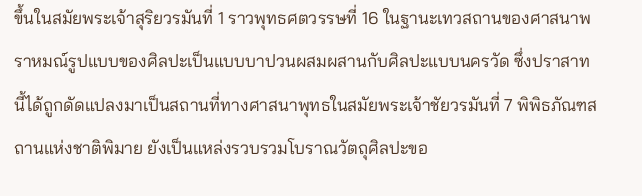ขึ้นในสมัยพระเจ้าสุริยวรมันที่ 1 ราวพุทธศตวรรษที่ 16 ในฐานะเทวสถานของศาสนาพราหมณ์รูปแบบของศิลปะเป็นแบบบาปวนผสมผสานกับศิลปะแบบนครวัด ซึ่งปราสาทนี้ได้ถูกดัดแปลงมาเป็นสถานที่ทางศาสนาพุทธในสมัยพระเจ้าชัยวรมันที่ 7 พิพิธภัณฑสถานแห่งชาติพิมาย ยังเป็นแหล่งรวบรวมโบราณวัตถุศิลปะขอ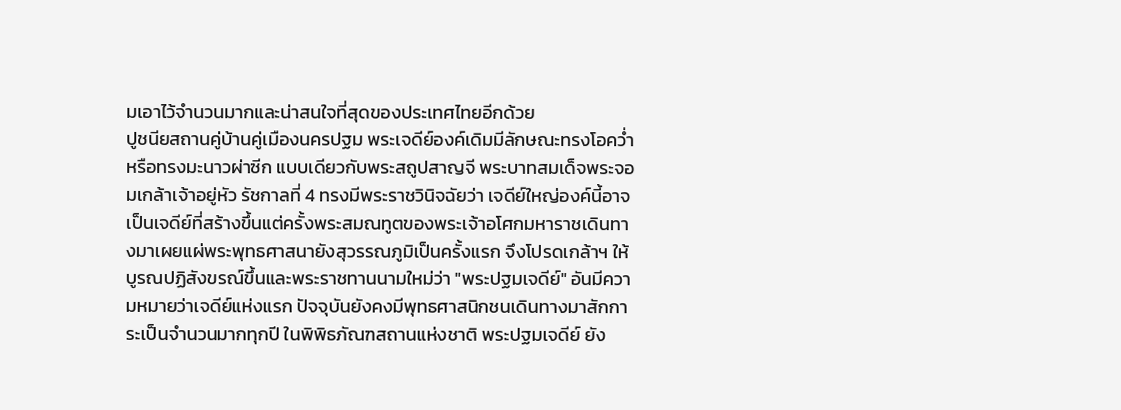มเอาไว้จำนวนมากและน่าสนใจที่สุดของประเทศไทยอีกด้วย
ปูชนียสถานคู่บ้านคู่เมืองนครปฐม พระเจดีย์องค์เดิมมีลักษณะทรงโอคว่ำ หรือทรงมะนาวผ่าซีก แบบเดียวกับพระสถูปสาญจี พระบาทสมเด็จพระจอมเกล้าเจ้าอยู่หัว รัชกาลที่ 4 ทรงมีพระราชวินิจฉัยว่า เจดีย์ใหญ่องค์นี้อาจเป็นเจดีย์ที่สร้างขึ้นแต่ครั้งพระสมณทูตของพระเจ้าอโศกมหาราชเดินทางมาเผยแผ่พระพุทธศาสนายังสุวรรณภูมิเป็นครั้งแรก จึงโปรดเกล้าฯ ให้บูรณปฏิสังขรณ์ขึ้นและพระราชทานนามใหม่ว่า "พระปฐมเจดีย์" อันมีความหมายว่าเจดีย์แห่งแรก ปัจจุบันยังคงมีพุทธศาสนิกชนเดินทางมาสักการะเป็นจำนวนมากทุกปี ในพิพิธภัณฑสถานแห่งชาติ พระปฐมเจดีย์ ยัง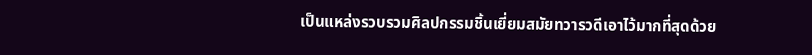เป็นแหล่งรวบรวมศิลปกรรมชิ้นเยี่ยมสมัยทวารวดีเอาไว้มากที่สุดด้วย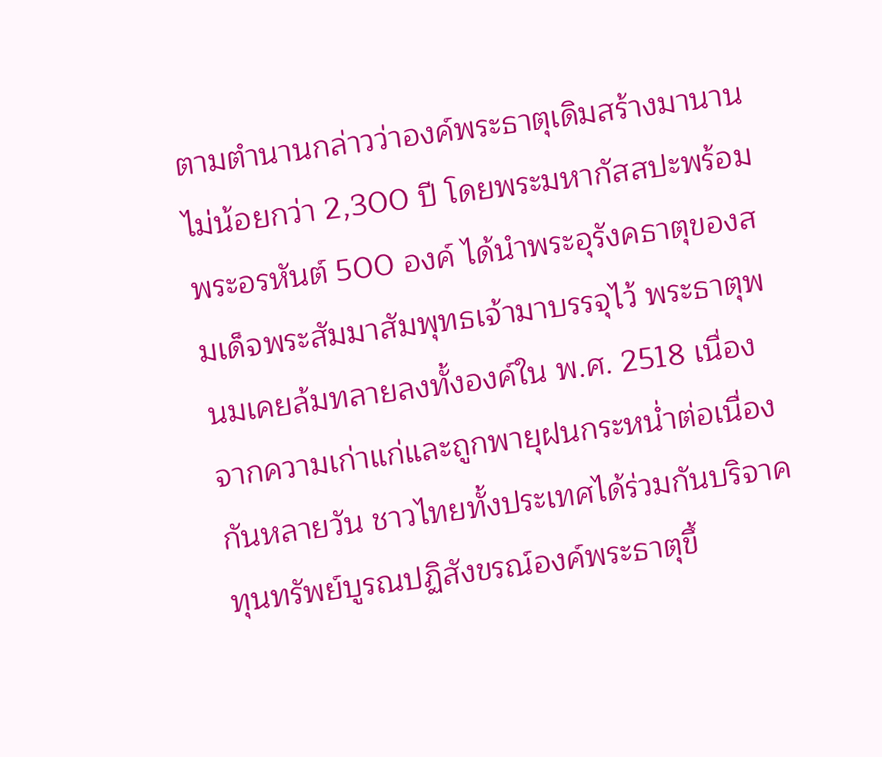ตามตำนานกล่าวว่าองค์พระธาตุเดิมสร้างมานานไม่น้อยกว่า 2,300 ปี โดยพระมหากัสสปะพร้อมพระอรหันต์ 500 องค์ ได้นำพระอุรังคธาตุของสมเด็จพระสัมมาสัมพุทธเจ้ามาบรรจุไว้ พระธาตุพนมเคยล้มทลายลงทั้งองค์ใน พ.ศ. 2518 เนื่องจากความเก่าแก่และถูกพายุฝนกระหน่ำต่อเนื่องกันหลายวัน ชาวไทยทั้งประเทศได้ร่วมกันบริจาคทุนทรัพย์บูรณปฏิสังขรณ์องค์พระธาตุขึ้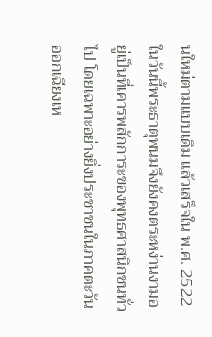นใหม่ตามแบบเดิม แล้วเสร็จใน พ.ศ. 2522 ในวันนี้พระธาตุพนมจึงยังคงตระหง่านงามอยู่เป็นที่เคารพสักการะของพุทธศาสนิกชนทั่วไป โดยเฉพาะอย่างยิ่งประชาชนในภาคตะวันออกเฉียงเห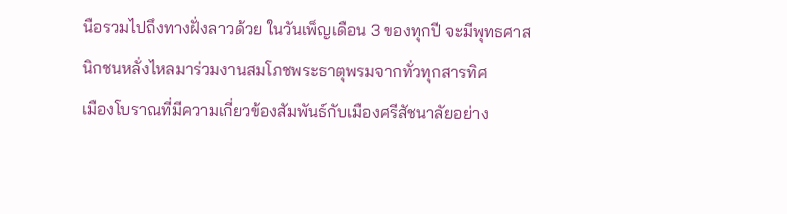นือรวมไปถึงทางฝั่งลาวด้วย ในวันเพ็ญเดือน 3 ของทุกปี จะมีพุทธศาสนิกชนหลั่งไหลมาร่วมงานสมโภชพระธาตุพรมจากทั่วทุกสารทิศ
เมืองโบราณที่มีความเกี่ยวข้องสัมพันธ์กับเมืองศรีสัชนาลัยอย่าง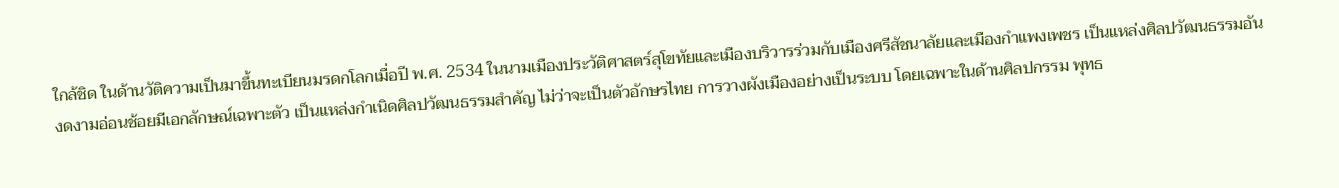ใกล้ชิด ในด้านวัติความเป็นมาขึ้นทะเบียนมรดกโลกเมื่อปี พ.ศ. 2534 ในนามเมืองประวัติศาสตร์สุโขทัยและเมืองบริวารร่วมกับเมืองศรีสัชนาลัยและเมืองกำแพงเพชร เป็นแหล่งศิลปวัฒนธรรมอันงดงามอ่อนช้อยมีเอกลักษณ์เฉพาะตัว เป็นแหล่งกำเนิดศิลปวัฒนธรรมสำคัญ ไม่ว่าจะเป็นตัวอักษรไทย การวางผังเมืองอย่างเป็นระบบ โดยเฉพาะในด้านศิลปกรรม พุทธ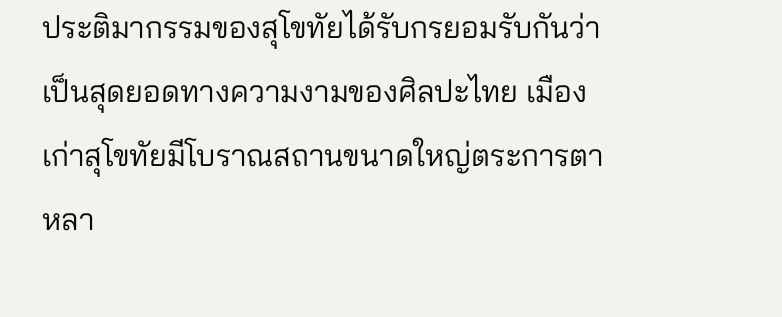ประติมากรรมของสุโขทัยได้รับกรยอมรับกันว่าเป็นสุดยอดทางความงามของศิลปะไทย เมืองเก่าสุโขทัยมีโบราณสถานขนาดใหญ่ตระการตาหลา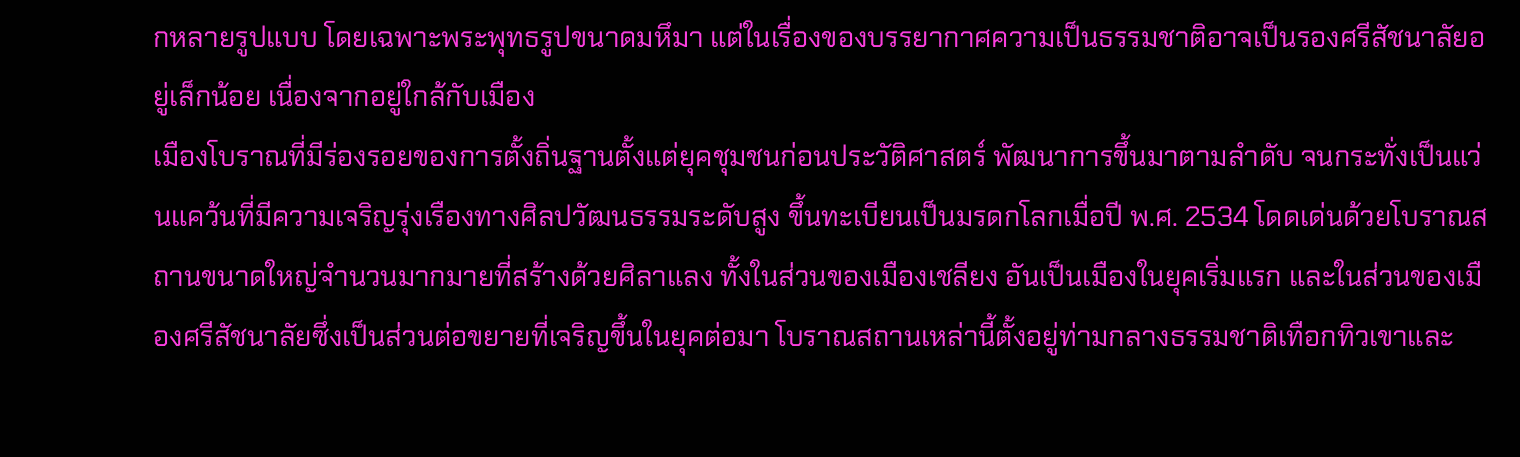กหลายรูปแบบ โดยเฉพาะพระพุทธรูปขนาดมหึมา แต่ในเรื่องของบรรยากาศความเป็นธรรมชาติอาจเป็นรองศรีสัชนาลัยอยู่เล็กน้อย เนื่องจากอยู่ใกล้กับเมือง
เมืองโบราณที่มีร่องรอยของการตั้งถิ่นฐานตั้งแต่ยุคชุมชนก่อนประวัติศาสตร์ พัฒนาการขึ้นมาตามลำดับ จนกระทั่งเป็นแว่นแคว้นที่มีความเจริญรุ่งเรืองทางศิลปวัฒนธรรมระดับสูง ขึ้นทะเบียนเป็นมรดกโลกเมื่อปี พ.ศ. 2534 โดดเด่นด้วยโบราณสถานขนาดใหญ่จำนวนมากมายที่สร้างด้วยศิลาแลง ทั้งในส่วนของเมืองเชลียง อันเป็นเมืองในยุคเริ่มแรก และในส่วนของเมืองศรีสัชนาลัยซึ่งเป็นส่วนต่อขยายที่เจริญขึ้นในยุคต่อมา โบราณสถานเหล่านี้ตั้งอยู่ท่ามกลางธรรมชาติเทือกทิวเขาและ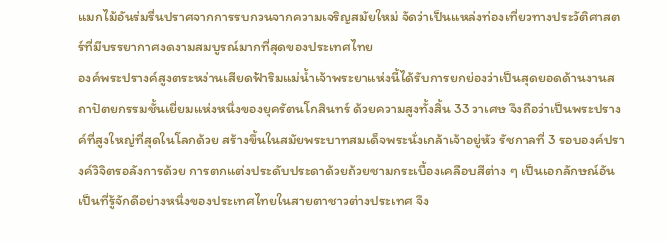แมกไม้อันร่มรื่นปราศจากการรบกวนจากความเจริญสมัยใหม่ จัดว่าเป็นแหล่งท่องเที่ยวทางประวัติศาสตร์ที่มีบรรยากาศงดงามสมบูรณ์มากที่สุดของประเทศไทย
องค์พระปรางค์สูงตระหง่านเสียดฟ้าริมแม่น้ำเจ้าพระยาแห่งนี้ได้รับการยกย่องว่าเป็นสุดยอดด้านงานสถาปัตยกรรมชั้นเยี่ยมแห่งหนึ่งของยุครัตนโกสินทร์ ด้วยความสูงทั้งสิ้น 33 วาเศษ จึงถือว่าเป็นพระปรางค์ที่สูงใหญ่ที่สุดในโลกด้วย สร้างขึ้นในสมัยพระบาทสมเด็จพระนั่งเกล้าเจ้าอยู่หัว รัชกาลที่ 3 รอบองค์ปรางค์วิจิตรอลังการด้วย การตกแต่งประดับประดาด้วยถ้วยชามกระเบื้องเคลือบสีต่าง ๆ เป็นเอกลักษณ์อันเป็นที่รู้จักดีอย่างหนึ่งของประเทศไทยในสายตาชาวต่างประเทศ จึง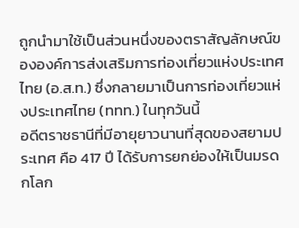ถูกนำมาใช้เป็นส่วนหนึ่งของตราสัญลักษณ์ขององค์การส่งเสริมการท่องเที่ยวแห่งประเทศไทย (อ.ส.ท.) ซึ่งกลายมาเป็นการท่องเที่ยวแห่งประเทศไทย (ททท.) ในทุกวันนี้
อดีตราชธานีที่มีอายุยาวนานที่สุดของสยามประเทศ คือ 417 ปี ได้รับการยกย่องให้เป็นมรดกโลก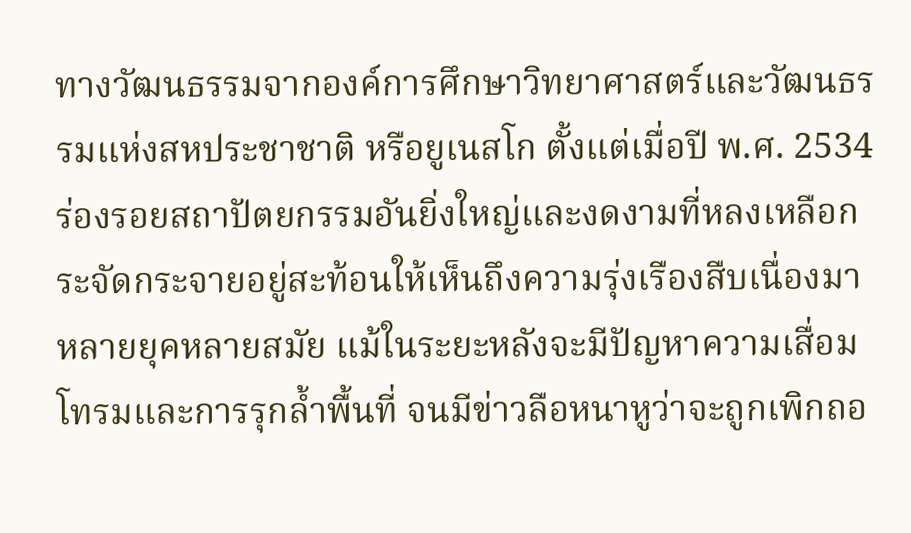ทางวัฒนธรรมจากองค์การศึกษาวิทยาศาสตร์และวัฒนธรรมแห่งสหประชาชาติ หรือยูเนสโก ตั้งแต่เมื่อปี พ.ศ. 2534 ร่องรอยสถาปัตยกรรมอันยิ่งใหญ่และงดงามที่หลงเหลือกระจัดกระจายอยู่สะท้อนให้เห็นถึงความรุ่งเรืองสืบเนื่องมาหลายยุคหลายสมัย แม้ในระยะหลังจะมีปัญหาความเสื่อมโทรมและการรุกล้ำพื้นที่ จนมีข่าวลือหนาหูว่าจะถูกเพิกถอ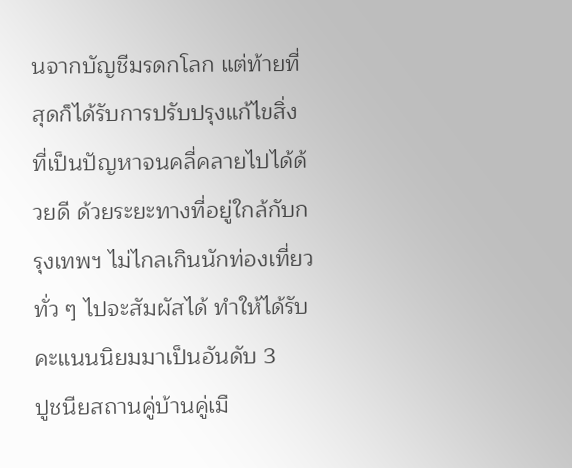นจากบัญชีมรดกโลก แต่ท้ายที่สุดก็ได้รับการปรับปรุงแก้ไขสิ่งที่เป็นปัญหาจนคลี่คลายไปได้ด้วยดี ด้วยระยะทางที่อยู่ใกล้กับกรุงเทพฯ ไม่ไกลเกินนักท่องเที่ยวทั่ว ๆ ไปจะสัมผัสได้ ทำให้ได้รับคะแนนนิยมมาเป็นอันดับ 3
ปูชนียสถานคู่บ้านคู่เมื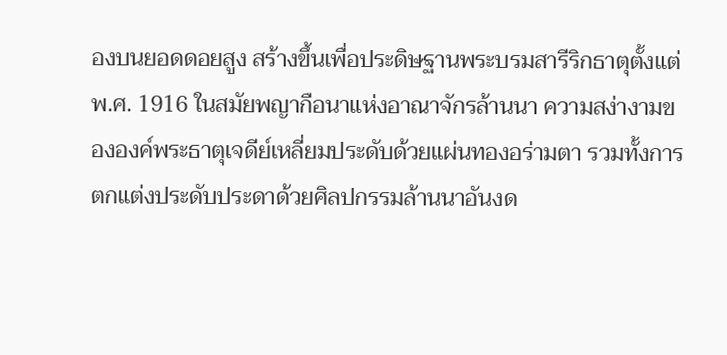องบนยอดดอยสูง สร้างขึ้นเพื่อประดิษฐานพระบรมสารีริกธาตุตั้งแต่ พ.ศ. 1916 ในสมัยพญากือนาแห่งอาณาจักรล้านนา ความสง่างามขององค์พระธาตุเจดีย์เหลี่ยมประดับด้วยแผ่นทองอร่ามตา รวมทั้งการตกแต่งประดับประดาด้วยศิลปกรรมล้านนาอันงด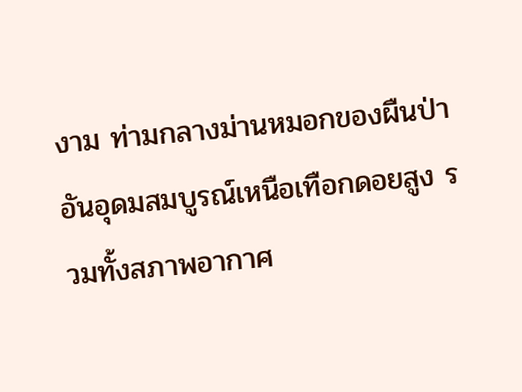งาม ท่ามกลางม่านหมอกของผืนป่าอันอุดมสมบูรณ์เหนือเทือกดอยสูง รวมทั้งสภาพอากาศ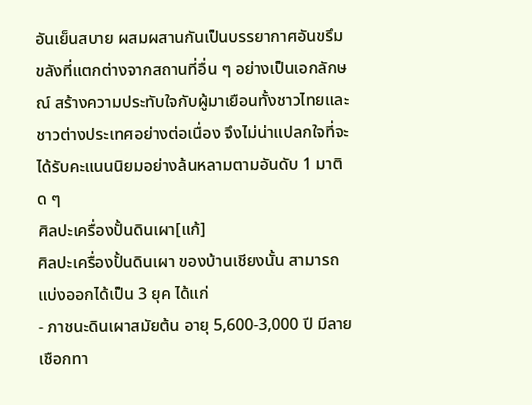อันเย็นสบาย ผสมผสานกันเป็นบรรยากาศอันขรึมขลังที่แตกต่างจากสถานที่อื่น ๆ อย่างเป็นเอกลักษณ์ สร้างความประทับใจกับผู้มาเยือนทั้งชาวไทยและชาวต่างประเทศอย่างต่อเนื่อง จึงไม่น่าแปลกใจที่จะได้รับคะแนนนิยมอย่างล้นหลามตามอันดับ 1 มาติด ๆ
ศิลปะเครื่องปั้นดินเผา[แก้]
ศิลปะเครื่องปั้นดินเผา ของบ้านเชียงนั้น สามารถแบ่งออกได้เป็น 3 ยุค ได้แก่
- ภาชนะดินเผาสมัยต้น อายุ 5,600-3,000 ปี มีลายเชือกทา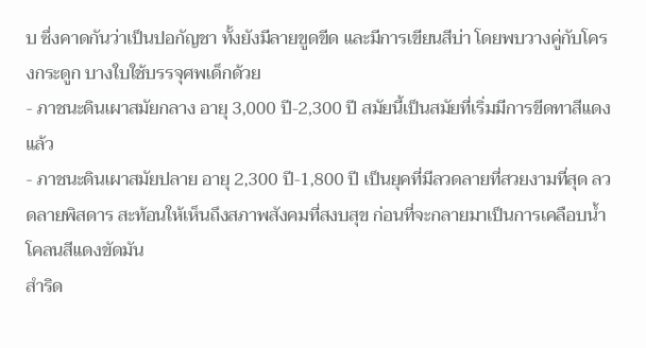บ ซึ่งคาดกันว่าเป็นปอกัญชา ทั้งยังมีลายขูดขีด และมีการเขียนสีบ่า โดยพบวางคู่กับโครงกระดูก บางใบใช้บรรจุศพเด็กด้วย
- ภาชนะดินเผาสมัยกลาง อายุ 3,000 ปี-2,300 ปี สมัยนี้เป็นสมัยที่เริ่มมีการขีดทาสีแดงแล้ว
- ภาชนะดินเผาสมัยปลาย อายุ 2,300 ปี-1,800 ปี เป็นยุคที่มีลวดลายที่สวยงามที่สุด ลวดลายพิสดาร สะท้อนให้เห็นถึงสภาพสังคมที่สงบสุข ก่อนที่จะกลายมาเป็นการเคลือบน้ำโคลนสีแดงขัดมัน
สำริด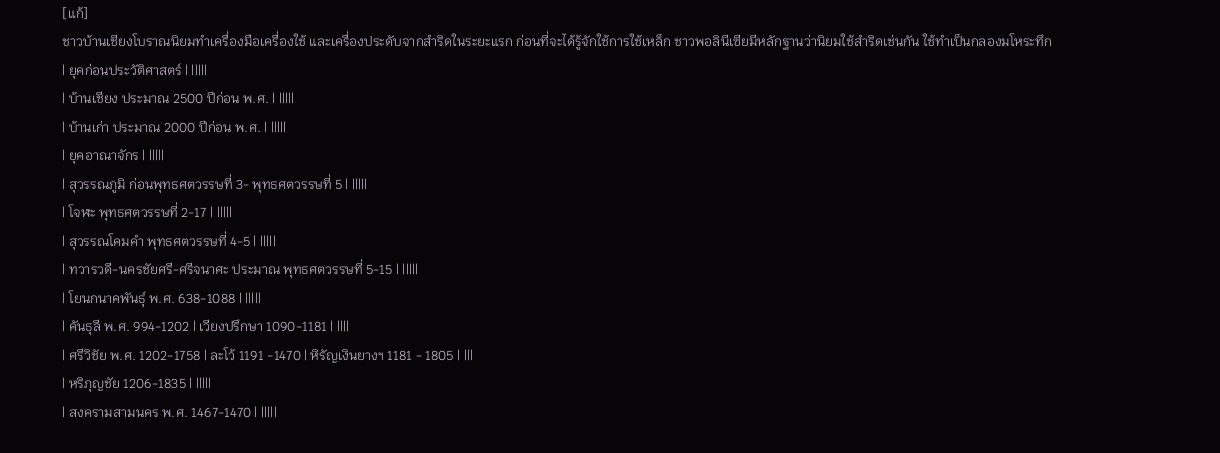[แก้]
ชาวบ้านเชียงโบราณนิยมทำเครื่องมือเครื่องใช้ และเครื่องประดับจากสำริดในระยะแรก ก่อนที่จะได้รู้จักใช้การใช้เหล็ก ชาวพอลินีเซียมีหลักฐานว่านิยมใช้สำริดเช่นกัน ใช้ทำเป็นกลองมโหระทึก
| ยุคก่อนประวัติศาสตร์ | |||||
| บ้านเชียง ประมาณ 2500 ปีก่อน พ.ศ. | |||||
| บ้านเก่า ประมาณ 2000 ปีก่อน พ.ศ. | |||||
| ยุคอาณาจักร | |||||
| สุวรรณภูมิ ก่อนพุทธศตวรรษที่ 3- พุทธศตวรรษที่ 5 | |||||
| โจฬะ พุทธศตวรรษที่ 2-17 | |||||
| สุวรรณโคมคำ พุทธศตวรรษที่ 4-5 | |||||
| ทวารวดี-นครชัยศรี-ศรีจนาศะ ประมาณ พุทธศตวรรษที่ 5-15 | |||||
| โยนกนาคพันธุ์ พ.ศ. 638-1088 | |||||
| คันธุลี พ.ศ. 994-1202 | เวียงปรึกษา 1090-1181 | ||||
| ศรีวิชัย พ.ศ. 1202-1758 | ละโว้ 1191 -1470 | หิรัญเงินยางฯ 1181 - 1805 | |||
| หริภุญชัย 1206-1835 | |||||
| สงครามสามนคร พ.ศ. 1467-1470 | |||||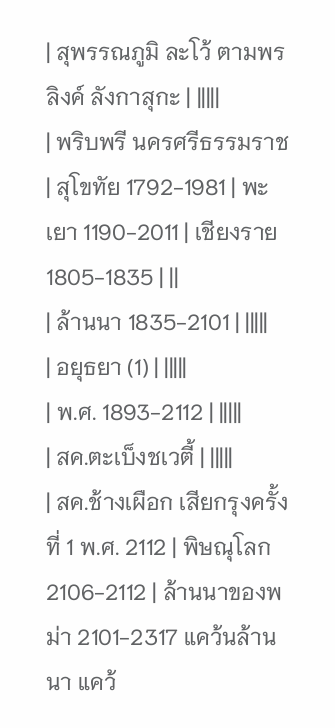| สุพรรณภูมิ ละโว้ ตามพรลิงค์ ลังกาสุกะ | |||||
| พริบพรี นครศรีธรรมราช | สุโขทัย 1792-1981 | พะเยา 1190-2011 | เชียงราย 1805-1835 | ||
| ล้านนา 1835-2101 | |||||
| อยุธยา (1) | |||||
| พ.ศ. 1893-2112 | |||||
| สค.ตะเบ็งชเวตี้ | |||||
| สค.ช้างเผือก เสียกรุงครั้งที่ 1 พ.ศ. 2112 | พิษณุโลก 2106-2112 | ล้านนาของพม่า 2101-2317 แคว้นล้านนา แคว้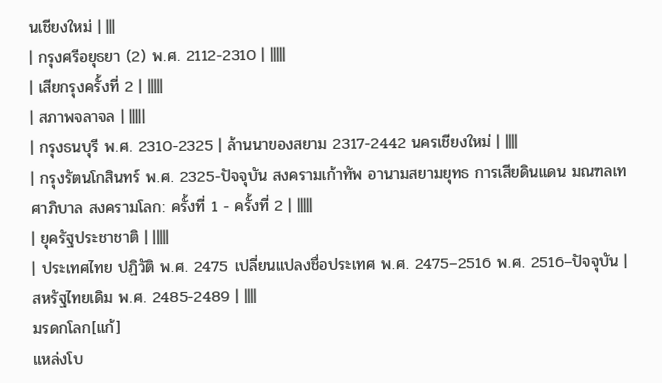นเชียงใหม่ | |||
| กรุงศรีอยุธยา (2) พ.ศ. 2112-2310 | |||||
| เสียกรุงครั้งที่ 2 | |||||
| สภาพจลาจล | |||||
| กรุงธนบุรี พ.ศ. 2310-2325 | ล้านนาของสยาม 2317-2442 นครเชียงใหม่ | ||||
| กรุงรัตนโกสินทร์ พ.ศ. 2325-ปัจจุบัน สงครามเก้าทัพ อานามสยามยุทธ การเสียดินแดน มณฑลเทศาภิบาล สงครามโลก: ครั้งที่ 1 - ครั้งที่ 2 | |||||
| ยุครัฐประชาชาติ | |||||
| ประเทศไทย ปฏิวัติ พ.ศ. 2475 เปลี่ยนแปลงชื่อประเทศ พ.ศ. 2475–2516 พ.ศ. 2516–ปัจจุบัน | สหรัฐไทยเดิม พ.ศ. 2485-2489 | ||||
มรดกโลก[แก้]
แหล่งโบ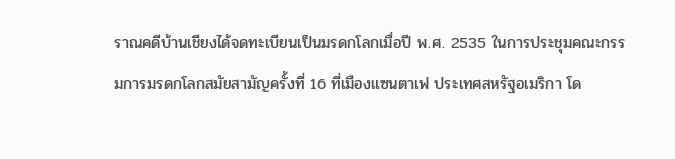ราณคดีบ้านเชียงได้จดทะเบียนเป็นมรดกโลกเมื่อปี พ.ศ. 2535 ในการประชุมคณะกรรมการมรดกโลกสมัยสามัญครั้งที่ 16 ที่เมืองแซนตาเฟ ประเทศสหรัฐอเมริกา โด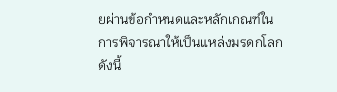ยผ่านข้อกำหนดและหลักเกณฑ์ในการพิจารณาให้เป็นแหล่งมรดกโลก ดังนี้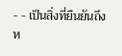- - เป็นสิ่งที่ยืนยันถึงห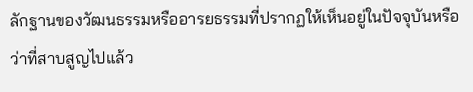ลักฐานของวัฒนธรรมหรืออารยธรรมที่ปรากฏให้เห็นอยู่ในปัจจุบันหรือว่าที่สาบสูญไปแล้ว